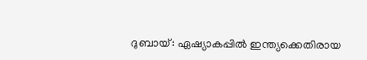ദുബായ്: ഏഷ്യാകപ്പില്‍ ഇന്ത്യക്കെതിരായ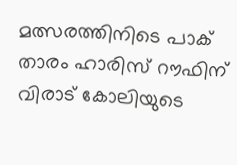മത്സരത്തിനിടെ പാക് താരം ഹാരിസ് റൗഫിന് വിരാട് കോലിയുടെ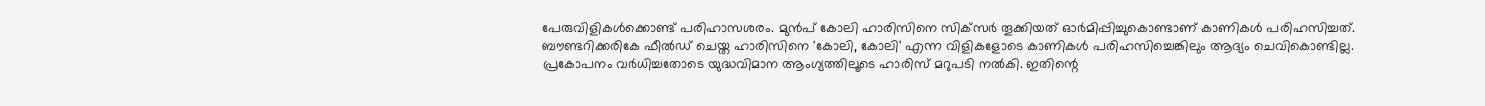പേരുവിളികള്‍ക്കൊണ്ട് പരിഹാസശരം. മുന്‍പ് കോലി ഹാരിസിനെ സിക്‌സര്‍ തൂക്കിയത് ഓര്‍മിപ്പിച്ചുകൊണ്ടാണ് കാണികള്‍ പരിഹസിച്ചത്. ബൗണ്ടറിക്കരികേ ഫീല്‍ഡ് ചെയ്ത ഹാരിസിനെ 'കോലി, കോലി' എന്ന വിളികളോടെ കാണികള്‍ പരിഹസിച്ചെങ്കിലും ആദ്യം ചെവികൊണ്ടില്ല. പ്രകോപനം വര്‍ധിച്ചതോടെ യുദ്ധവിമാന ആംഗ്യത്തിലൂടെ ഹാരിസ് മറുപടി നല്‍കി. ഇതിന്റെ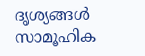ദൃശ്യങ്ങള്‍ സാമൂഹിക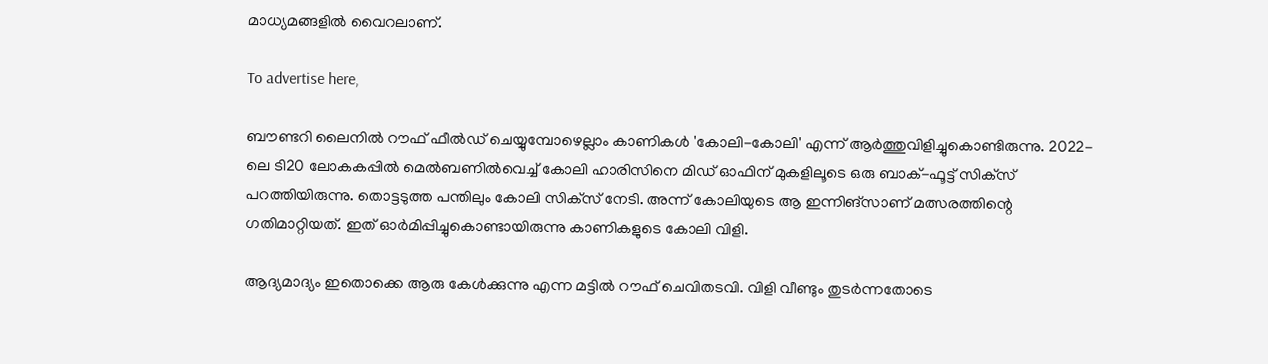മാധ്യമങ്ങളില്‍ വൈറലാണ്.

To advertise here,

ബൗണ്ടറി ലൈനില്‍ റൗഫ് ഫീല്‍ഡ് ചെയ്യുമ്പോഴെല്ലാം കാണികള്‍ 'കോലി-കോലി' എന്ന് ആര്‍ത്തുവിളിച്ചുകൊണ്ടിരുന്നു. 2022-ലെ ടി20 ലോകകപ്പില്‍ മെല്‍ബണില്‍വെച്ച് കോലി ഹാരിസിനെ മിഡ് ഓഫിന് മുകളിലൂടെ ഒരു ബാക്-ഫൂട്ട് സിക്‌സ് പറത്തിയിരുന്നു. തൊട്ടടുത്ത പന്തിലും കോലി സിക്‌സ് നേടി. അന്ന് കോലിയുടെ ആ ഇന്നിങ്‌സാണ് മത്സരത്തിന്റെ ഗതിമാറ്റിയത്. ഇത് ഓര്‍മിപ്പിച്ചുകൊണ്ടായിരുന്നു കാണികളുടെ കോലി വിളി.

ആദ്യമാദ്യം ഇതൊക്കെ ആരു കേള്‍ക്കുന്നു എന്ന മട്ടില്‍ റൗഫ് ചെവിതടവി. വിളി വീണ്ടും തുടര്‍ന്നതോടെ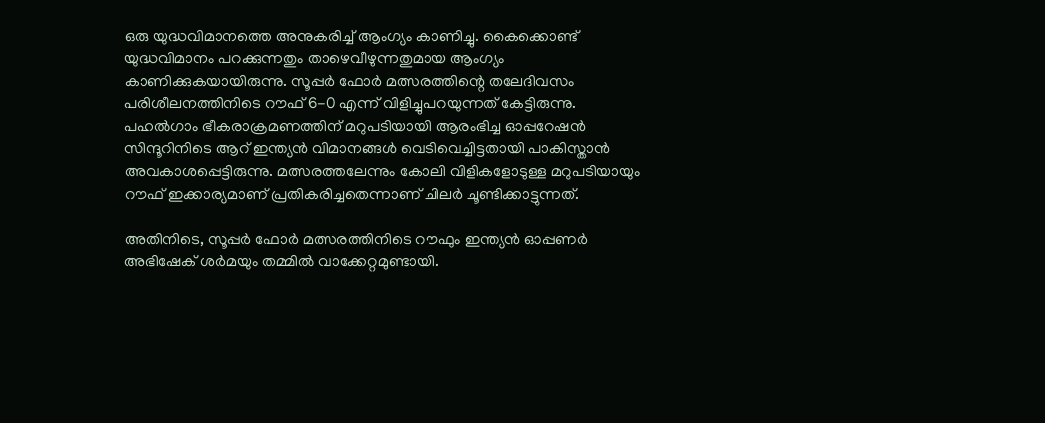ഒരു യുദ്ധവിമാനത്തെ അനുകരിച്ച് ആംഗ്യം കാണിച്ചു. കൈക്കൊണ്ട് യുദ്ധവിമാനം പറക്കുന്നതും താഴെവീഴുന്നതുമായ ആംഗ്യം കാണിക്കുകയായിരുന്നു. സൂപ്പര്‍ ഫോര്‍ മത്സരത്തിന്റെ തലേദിവസം പരിശീലനത്തിനിടെ റൗഫ് 6-0 എന്ന് വിളിച്ചുപറയുന്നത് കേട്ടിരുന്നു. പഹല്‍ഗാം ഭീകരാക്രമണത്തിന് മറുപടിയായി ആരംഭിച്ച ഓപ്പറേഷന്‍ സിന്ദൂറിനിടെ ആറ് ഇന്ത്യന്‍ വിമാനങ്ങള്‍ വെടിവെച്ചിട്ടതായി പാകിസ്താന്‍ അവകാശപ്പെട്ടിരുന്നു. മത്സരത്തലേന്നും കോലി വിളികളോടുള്ള മറുപടിയായും റൗഫ് ഇക്കാര്യമാണ് പ്രതികരിച്ചതെന്നാണ് ചിലര്‍ ചൂണ്ടിക്കാട്ടുന്നത്.

അതിനിടെ, സൂപ്പര്‍ ഫോര്‍ മത്സരത്തിനിടെ റൗഫും ഇന്ത്യന്‍ ഓപ്പണര്‍ അഭിഷേക് ശര്‍മയും തമ്മില്‍ വാക്കേറ്റമുണ്ടായി.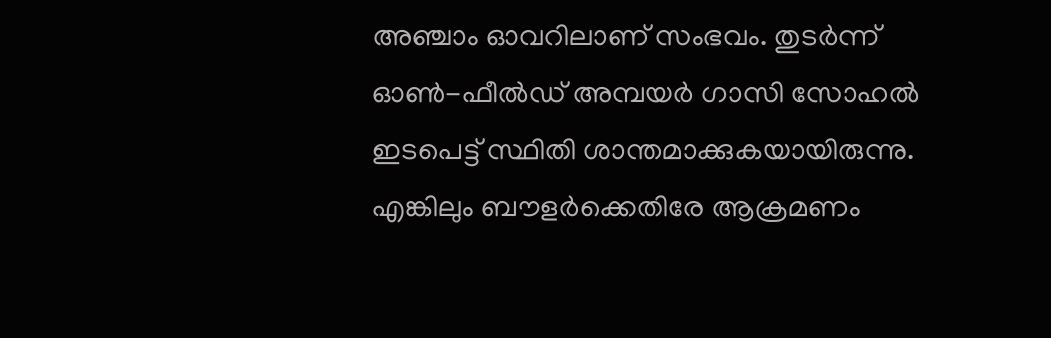അഞ്ചാം ഓവറിലാണ് സംഭവം. തുടര്‍ന്ന് ഓണ്‍-ഫീല്‍ഡ് അമ്പയര്‍ ഗാസി സോഹല്‍ ഇടപെട്ട് സ്ഥിതി ശാന്തമാക്കുകയായിരുന്നു. എങ്കിലും ബൗളര്‍ക്കെതിരേ ആക്രമണം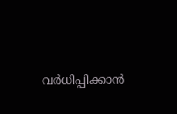വര്‍ധിപ്പിക്കാന്‍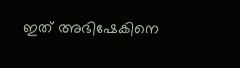ഇത് അഭിഷേകിനെ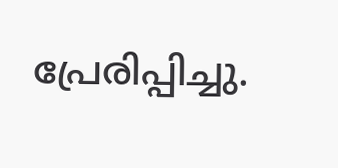പ്രേരിപ്പിച്ചു.